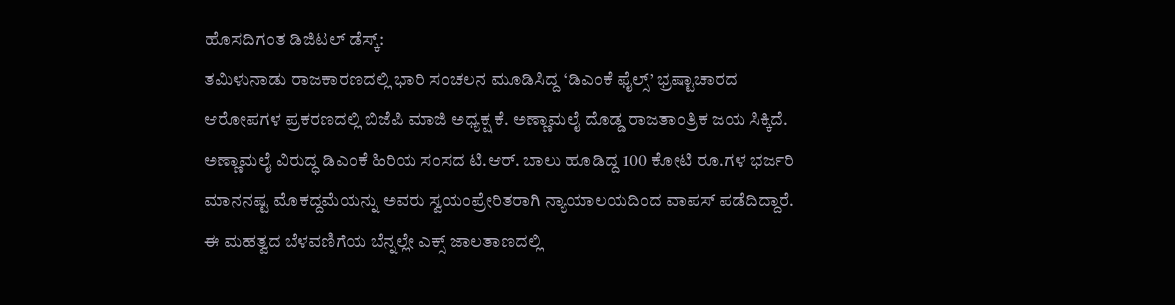ಹೊಸದಿಗಂತ ಡಿಜಿಟಲ್ ಡೆಸ್ಕ್:
ತಮಿಳುನಾಡು ರಾಜಕಾರಣದಲ್ಲಿ ಭಾರಿ ಸಂಚಲನ ಮೂಡಿಸಿದ್ದ ‘ಡಿಎಂಕೆ ಫೈಲ್ಸ್’ ಭ್ರಷ್ಟಾಚಾರದ ಆರೋಪಗಳ ಪ್ರಕರಣದಲ್ಲಿ ಬಿಜೆಪಿ ಮಾಜಿ ಅಧ್ಯಕ್ಷ ಕೆ. ಅಣ್ಣಾಮಲೈ ದೊಡ್ಡ ರಾಜತಾಂತ್ರಿಕ ಜಯ ಸಿಕ್ಕಿದೆ. ಅಣ್ಣಾಮಲೈ ವಿರುದ್ಧ ಡಿಎಂಕೆ ಹಿರಿಯ ಸಂಸದ ಟಿ.ಆರ್. ಬಾಲು ಹೂಡಿದ್ದ 100 ಕೋಟಿ ರೂ.ಗಳ ಭರ್ಜರಿ ಮಾನನಷ್ಟ ಮೊಕದ್ದಮೆಯನ್ನು ಅವರು ಸ್ವಯಂಪ್ರೇರಿತರಾಗಿ ನ್ಯಾಯಾಲಯದಿಂದ ವಾಪಸ್ ಪಡೆದಿದ್ದಾರೆ. ಈ ಮಹತ್ವದ ಬೆಳವಣಿಗೆಯ ಬೆನ್ನಲ್ಲೇ ಎಕ್ಸ್ ಜಾಲತಾಣದಲ್ಲಿ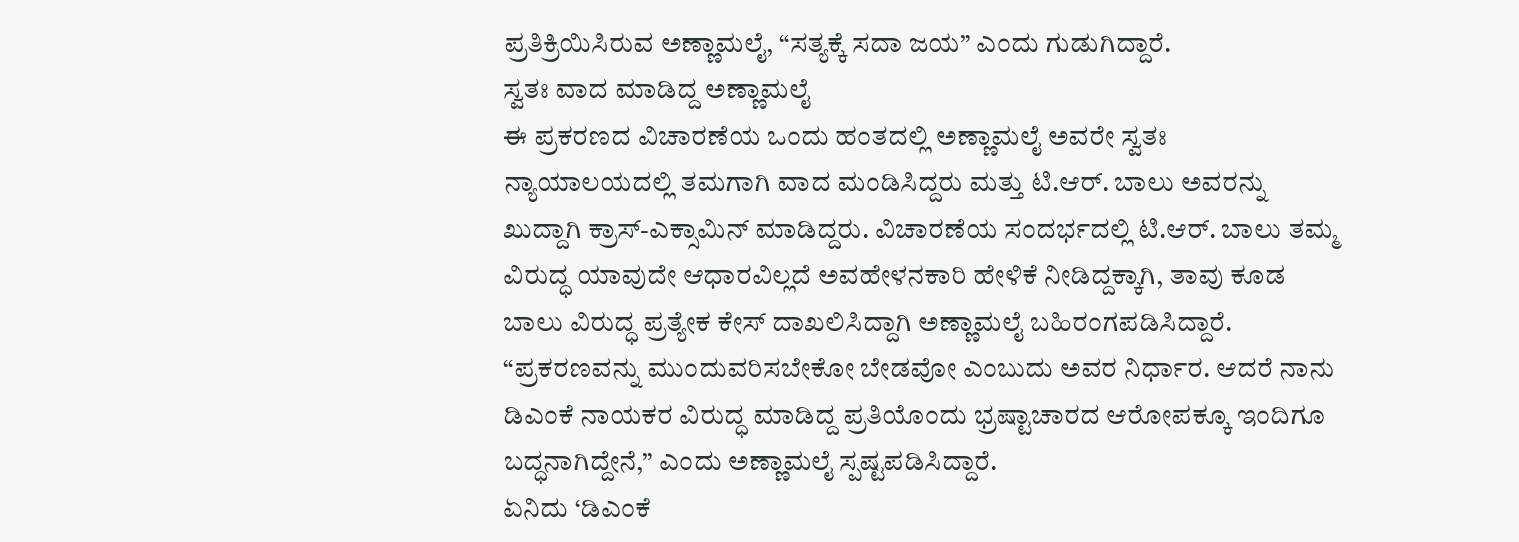ಪ್ರತಿಕ್ರಿಯಿಸಿರುವ ಅಣ್ಣಾಮಲೈ, “ಸತ್ಯಕ್ಕೆ ಸದಾ ಜಯ” ಎಂದು ಗುಡುಗಿದ್ದಾರೆ.
ಸ್ವತಃ ವಾದ ಮಾಡಿದ್ದ ಅಣ್ಣಾಮಲೈ
ಈ ಪ್ರಕರಣದ ವಿಚಾರಣೆಯ ಒಂದು ಹಂತದಲ್ಲಿ ಅಣ್ಣಾಮಲೈ ಅವರೇ ಸ್ವತಃ ನ್ಯಾಯಾಲಯದಲ್ಲಿ ತಮಗಾಗಿ ವಾದ ಮಂಡಿಸಿದ್ದರು ಮತ್ತು ಟಿ.ಆರ್. ಬಾಲು ಅವರನ್ನು ಖುದ್ದಾಗಿ ಕ್ರಾಸ್-ಎಕ್ಸಾಮಿನ್ ಮಾಡಿದ್ದರು. ವಿಚಾರಣೆಯ ಸಂದರ್ಭದಲ್ಲಿ ಟಿ.ಆರ್. ಬಾಲು ತಮ್ಮ ವಿರುದ್ಧ ಯಾವುದೇ ಆಧಾರವಿಲ್ಲದೆ ಅವಹೇಳನಕಾರಿ ಹೇಳಿಕೆ ನೀಡಿದ್ದಕ್ಕಾಗಿ, ತಾವು ಕೂಡ ಬಾಲು ವಿರುದ್ಧ ಪ್ರತ್ಯೇಕ ಕೇಸ್ ದಾಖಲಿಸಿದ್ದಾಗಿ ಅಣ್ಣಾಮಲೈ ಬಹಿರಂಗಪಡಿಸಿದ್ದಾರೆ. “ಪ್ರಕರಣವನ್ನು ಮುಂದುವರಿಸಬೇಕೋ ಬೇಡವೋ ಎಂಬುದು ಅವರ ನಿರ್ಧಾರ. ಆದರೆ ನಾನು ಡಿಎಂಕೆ ನಾಯಕರ ವಿರುದ್ಧ ಮಾಡಿದ್ದ ಪ್ರತಿಯೊಂದು ಭ್ರಷ್ಟಾಚಾರದ ಆರೋಪಕ್ಕೂ ಇಂದಿಗೂ ಬದ್ಧನಾಗಿದ್ದೇನೆ,” ಎಂದು ಅಣ್ಣಾಮಲೈ ಸ್ಪಷ್ಟಪಡಿಸಿದ್ದಾರೆ.
ಏನಿದು ‘ಡಿಎಂಕೆ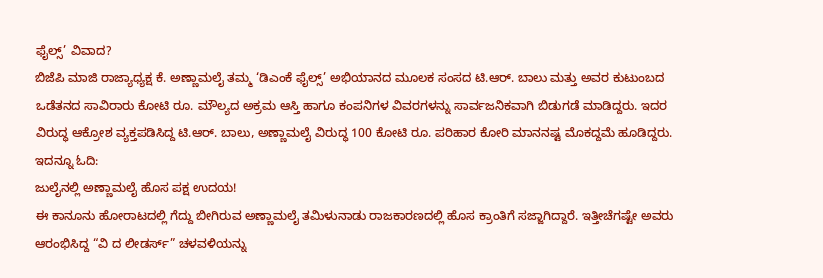ಫೈಲ್ಸ್’ ವಿವಾದ?
ಬಿಜೆಪಿ ಮಾಜಿ ರಾಜ್ಯಾಧ್ಯಕ್ಷ ಕೆ. ಅಣ್ಣಾಮಲೈ ತಮ್ಮ ‘ಡಿಎಂಕೆ ಫೈಲ್ಸ್’ ಅಭಿಯಾನದ ಮೂಲಕ ಸಂಸದ ಟಿ.ಆರ್. ಬಾಲು ಮತ್ತು ಅವರ ಕುಟುಂಬದ ಒಡೆತನದ ಸಾವಿರಾರು ಕೋಟಿ ರೂ. ಮೌಲ್ಯದ ಅಕ್ರಮ ಆಸ್ತಿ ಹಾಗೂ ಕಂಪನಿಗಳ ವಿವರಗಳನ್ನು ಸಾರ್ವಜನಿಕವಾಗಿ ಬಿಡುಗಡೆ ಮಾಡಿದ್ದರು. ಇದರ ವಿರುದ್ಧ ಆಕ್ರೋಶ ವ್ಯಕ್ತಪಡಿಸಿದ್ದ ಟಿ.ಆರ್. ಬಾಲು, ಅಣ್ಣಾಮಲೈ ವಿರುದ್ಧ 100 ಕೋಟಿ ರೂ. ಪರಿಹಾರ ಕೋರಿ ಮಾನನಷ್ಟ ಮೊಕದ್ದಮೆ ಹೂಡಿದ್ದರು.
ಇದನ್ನೂ ಓದಿ:
ಜುಲೈನಲ್ಲಿ ಅಣ್ಣಾಮಲೈ ಹೊಸ ಪಕ್ಷ ಉದಯ!
ಈ ಕಾನೂನು ಹೋರಾಟದಲ್ಲಿ ಗೆದ್ದು ಬೀಗಿರುವ ಅಣ್ಣಾಮಲೈ ತಮಿಳುನಾಡು ರಾಜಕಾರಣದಲ್ಲಿ ಹೊಸ ಕ್ರಾಂತಿಗೆ ಸಜ್ಜಾಗಿದ್ದಾರೆ. ಇತ್ತೀಚೆಗಷ್ಟೇ ಅವರು ಆರಂಭಿಸಿದ್ದ “ವಿ ದ ಲೀಡರ್ಸ್” ಚಳವಳಿಯನ್ನು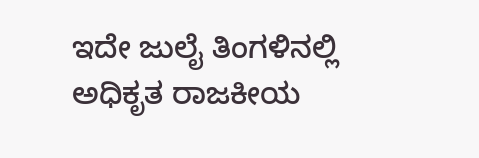ಇದೇ ಜುಲೈ ತಿಂಗಳಿನಲ್ಲಿ ಅಧಿಕೃತ ರಾಜಕೀಯ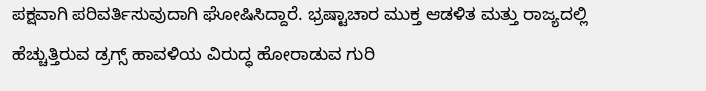ಪಕ್ಷವಾಗಿ ಪರಿವರ್ತಿಸುವುದಾಗಿ ಘೋಷಿಸಿದ್ದಾರೆ. ಭ್ರಷ್ಟಾಚಾರ ಮುಕ್ತ ಆಡಳಿತ ಮತ್ತು ರಾಜ್ಯದಲ್ಲಿ ಹೆಚ್ಚುತ್ತಿರುವ ಡ್ರಗ್ಸ್ ಹಾವಳಿಯ ವಿರುದ್ಧ ಹೋರಾಡುವ ಗುರಿ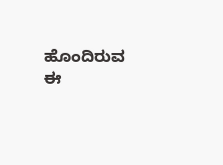ಹೊಂದಿರುವ ಈ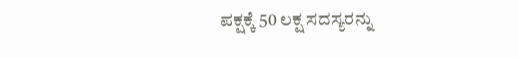ಪಕ್ಷಕ್ಕೆ 50 ಲಕ್ಷ ಸದಸ್ಯರನ್ನು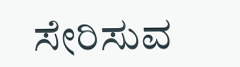ಸೇರಿಸುವ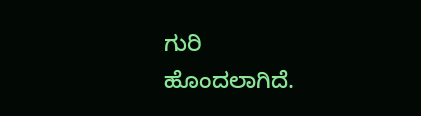ಗುರಿ ಹೊಂದಲಾಗಿದೆ.